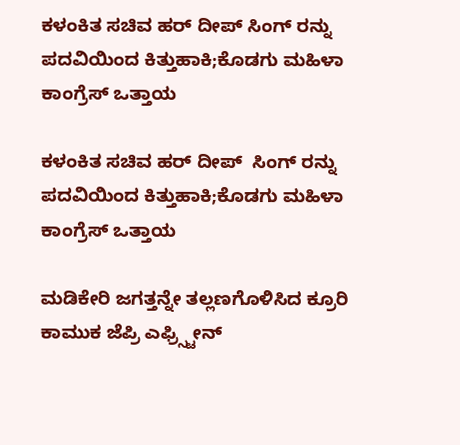ಕಳಂಕಿತ ಸಚಿವ ಹರ್ ದೀಪ್ ಸಿಂಗ್ ರನ್ನು ಪದವಿಯಿಂದ ಕಿತ್ತುಹಾಕಿ;ಕೊಡಗು ಮಹಿಳಾ ಕಾಂಗ್ರೆಸ್ ಒತ್ತಾಯ

ಕಳಂಕಿತ ಸಚಿವ ಹರ್ ದೀಪ್  ಸಿಂಗ್ ರನ್ನು ಪದವಿಯಿಂದ ಕಿತ್ತುಹಾಕಿ;ಕೊಡಗು ಮಹಿಳಾ ಕಾಂಗ್ರೆಸ್ ಒತ್ತಾಯ

ಮಡಿಕೇರಿ ಜಗತ್ತನ್ನೇ ತಲ್ಲಣಗೊಳಿಸಿದ ಕ್ರೂರಿ ಕಾಮುಕ ಜೆಪ್ರಿ ಎಫ್ರ್ಸ್ಟೀನ್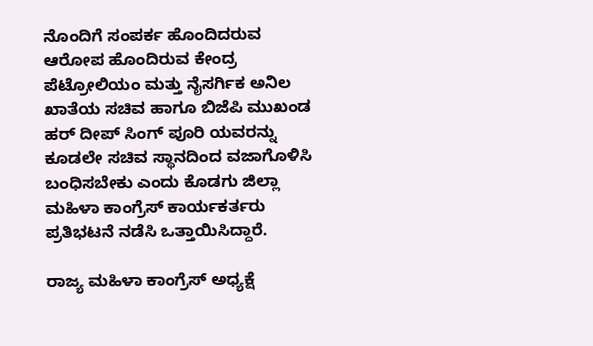ನೊಂದಿಗೆ ಸಂಪರ್ಕ ಹೊಂದಿದರುವ ಆರೋಪ ಹೊಂದಿರುವ ಕೇಂದ್ರ ಪೆಟ್ರೋಲಿಯಂ ಮತ್ತು ನೈಸರ್ಗಿಕ ಅನಿಲ ಖಾತೆಯ ಸಚಿವ ಹಾಗೂ ಬಿಜೆಪಿ ಮುಖಂಡ ಹರ್ ದೀಪ್ ಸಿಂಗ್ ಪೂರಿ ಯವರನ್ನು ಕೂಡಲೇ ಸಚಿವ ಸ್ಥಾನದಿಂದ ವಜಾಗೊಳಿಸಿ ಬಂಧಿಸಬೇಕು ಎಂದು ಕೊಡಗು ಜಿಲ್ಲಾ ಮಹಿಳಾ ಕಾಂಗ್ರೆಸ್ ಕಾರ್ಯಕರ್ತರು ಪ್ರತಿಭಟನೆ ನಡೆಸಿ ಒತ್ತಾಯಿಸಿದ್ದಾರೆ.

ರಾಜ್ಯ ಮಹಿಳಾ ಕಾಂಗ್ರೆಸ್ ಅಧ್ಯಕ್ಷೆ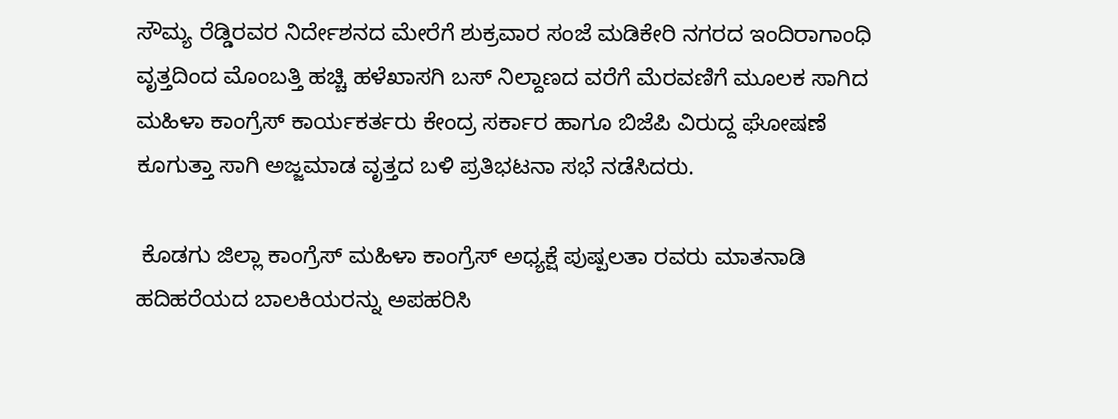ಸೌಮ್ಯ ರೆಡ್ಡಿರವರ ನಿರ್ದೇಶನದ ಮೇರೆಗೆ ಶುಕ್ರವಾರ ಸಂಜೆ ಮಡಿಕೇರಿ ನಗರದ ಇಂದಿರಾಗಾಂಧಿ ವೃತ್ತದಿಂದ ಮೊಂಬತ್ತಿ ಹಚ್ಚಿ ಹಳೆಖಾಸಗಿ ಬಸ್ ನಿಲ್ದಾಣದ ವರೆಗೆ ಮೆರವಣಿಗೆ ಮೂಲಕ ಸಾಗಿದ ಮಹಿಳಾ ಕಾಂಗ್ರೆಸ್ ಕಾರ್ಯಕರ್ತರು ಕೇಂದ್ರ ಸರ್ಕಾರ ಹಾಗೂ ಬಿಜೆಪಿ ವಿರುದ್ದ ಘೋಷಣೆ ಕೂಗುತ್ತಾ ಸಾಗಿ ಅಜ್ಜಮಾಡ ವೃತ್ತದ ಬಳಿ ಪ್ರತಿಭಟನಾ ಸಭೆ ನಡೆಸಿದರು.

 ಕೊಡಗು ಜಿಲ್ಲಾ ಕಾಂಗ್ರೆಸ್ ಮಹಿಳಾ ಕಾಂಗ್ರೆಸ್ ಅಧ್ಯಕ್ಷೆ ಪುಷ್ಪಲತಾ ರವರು ಮಾತನಾಡಿ ಹದಿಹರೆಯದ ಬಾಲಕಿಯರನ್ನು ಅಪಹರಿಸಿ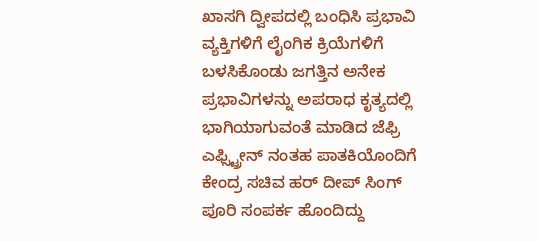ಖಾಸಗಿ ದ್ವೀಪದಲ್ಲಿ ಬಂಧಿಸಿ ಪ್ರಭಾವಿ ವ್ಯಕ್ತಿಗಳಿಗೆ ಲೈಂಗಿಕ ಕ್ರಿಯೆಗಳಿಗೆ ಬಳಸಿಕೊಂಡು ಜಗತ್ತಿನ ಅನೇಕ ಪ್ರಭಾವಿಗಳನ್ನು ಅಪರಾಧ ಕೃತ್ಯದಲ್ಲಿ ಭಾಗಿಯಾಗುವಂತೆ ಮಾಡಿದ ಜೆಫ್ರಿ ಎಫ್ಸ್ಟ್ರೀನ್ ನಂತಹ ಪಾತಕಿಯೊಂದಿಗೆ ಕೇಂದ್ರ ಸಚಿವ ಹರ್ ದೀಪ್ ಸಿಂಗ್ ಪೂರಿ ಸಂಪರ್ಕ ಹೊಂದಿದ್ದು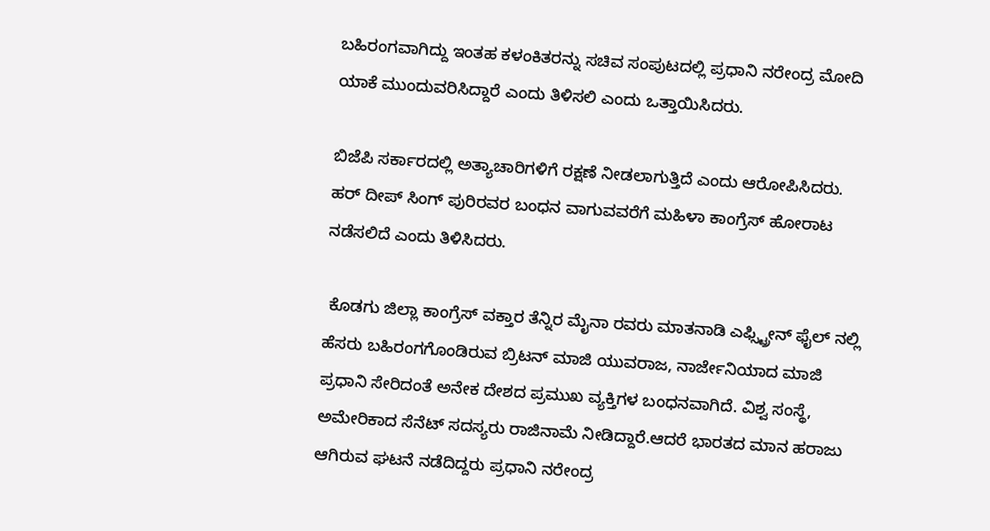ಬಹಿರಂಗವಾಗಿದ್ದು ಇಂತಹ ಕಳಂಕಿತರನ್ನು ಸಚಿವ ಸಂಪುಟದಲ್ಲಿ ಪ್ರಧಾನಿ ನರೇಂದ್ರ ಮೋದಿ ಯಾಕೆ ಮುಂದುವರಿಸಿದ್ದಾರೆ ಎಂದು ತಿಳಿಸಲಿ ಎಂದು ಒತ್ತಾಯಿಸಿದರು.

ಬಿಜೆಪಿ ಸರ್ಕಾರದಲ್ಲಿ ಅತ್ಯಾಚಾರಿಗಳಿಗೆ ರಕ್ಷಣೆ ನೀಡಲಾಗುತ್ತಿದೆ ಎಂದು ಆರೋಪಿಸಿದರು. ಹರ್ ದೀಪ್ ಸಿಂಗ್ ಪುರಿರವರ ಬಂಧನ ವಾಗುವವರೆಗೆ ಮಹಿಳಾ ಕಾಂಗ್ರೆಸ್ ಹೋರಾಟ ನಡೆಸಲಿದೆ ಎಂದು ತಿಳಿಸಿದರು.

 ಕೊಡಗು ಜಿಲ್ಲಾ ಕಾಂಗ್ರೆಸ್ ವಕ್ತಾರ ತೆನ್ನಿರ ಮೈನಾ ರವರು ಮಾತನಾಡಿ ಎಫ್ಸ್ಟ್ರೀನ್ ಫೈಲ್ ನಲ್ಲಿ ಹೆಸರು ಬಹಿರಂಗಗೊಂಡಿರುವ ಬ್ರಿಟನ್ ಮಾಜಿ ಯುವರಾಜ, ನಾರ್ಜೇನಿಯಾದ ಮಾಜಿ ಪ್ರಧಾನಿ ಸೇರಿದಂತೆ ಅನೇಕ ದೇಶದ ಪ್ರಮುಖ ವ್ಯಕ್ತಿಗಳ ಬಂಧನವಾಗಿದೆ. ವಿಶ್ವ ಸಂಸ್ಥೆ, ಅಮೇರಿಕಾದ ಸೆನೆಟ್ ಸದಸ್ಯರು ರಾಜಿನಾಮೆ ನೀಡಿದ್ದಾರೆ.ಆದರೆ ಭಾರತದ ಮಾನ ಹರಾಜು ಆಗಿರುವ ಘಟನೆ ನಡೆದಿದ್ದರು ಪ್ರಧಾನಿ ನರೇಂದ್ರ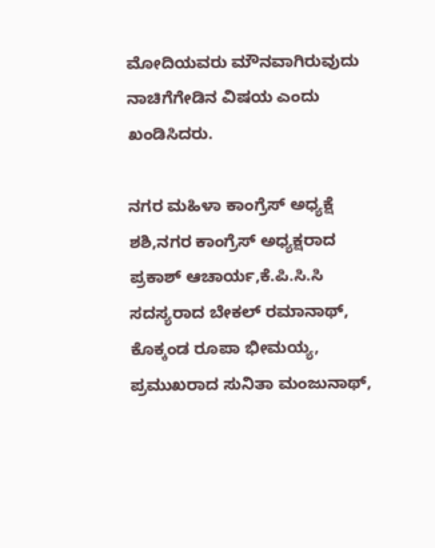ಮೋದಿಯವರು ಮೌನವಾಗಿರುವುದು ನಾಚಿಗೆಗೇಡಿನ ವಿಷಯ ಎಂದು ಖಂಡಿಸಿದರು.

ನಗರ ಮಹಿಳಾ ಕಾಂಗ್ರೆಸ್ ಅಧ್ಯಕ್ಷೆ ಶಶಿ,ನಗರ ಕಾಂಗ್ರೆಸ್ ಅಧ್ಯಕ್ಷರಾದ ಪ್ರಕಾಶ್ ಆಚಾರ್ಯ,ಕೆ.ಪಿ.ಸಿ.ಸಿ ಸದಸ್ಯರಾದ ಬೇಕಲ್ ರಮಾನಾಥ್, ಕೊಕ್ಕಂಡ ರೂಪಾ ಭೀಮಯ್ಯ, ಪ್ರಮುಖರಾದ ಸುನಿತಾ ಮಂಜುನಾಥ್,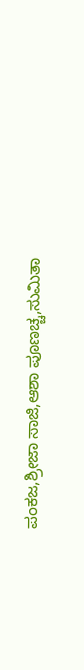ಪಂಕಜ,ಶ್ರೀಜಾ ಸಾಜಿ,ಆಶಾ ಪೂಣಚ್ಚ,ಸುಮಿತಾ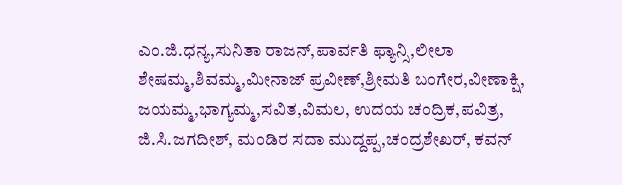ಎಂ.ಜಿ.ಧನ್ಯ,ಸುನಿತಾ ರಾಜನ್,ಪಾರ್ವತಿ ಫ್ಯಾನ್ಸಿ,ಲೀಲಾ ಶೇಷಮ್ಮ,ಶಿವಮ್ಮ,ಮೀನಾಜ್ ಪ್ರವೀಣ್,ಶ್ರೀಮತಿ ಬಂಗೇರ,ವೀಣಾಕ್ಷಿ, ಜಯಮ್ಮ,ಭಾಗ್ಯಮ್ಮ,ಸವಿತ,ವಿಮಲ, ಉದಯ ಚಂದ್ರಿಕ,ಪವಿತ್ರ, ಜಿ.ಸಿ.ಜಗದೀಶ್, ಮಂಡಿರ ಸದಾ ಮುದ್ದಪ್ಪ,ಚಂದ್ರಶೇಖರ್, ಕವನ್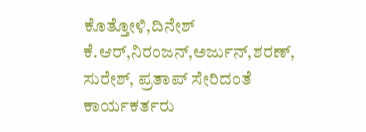ಕೊತ್ತೋಳಿ,ದಿನೇಶ್ ಕೆ.ಆರ್,ನಿರಂಜನ್,ಅರ್ಜುನ್,ಶರಣ್, ಸುರೇಶ್, ಪ್ರತಾಪ್ ಸೇರಿದಂತೆ ಕಾರ್ಯಕರ್ತರು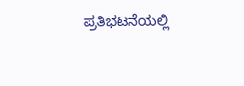ಪ್ರತಿಭಟನೆಯಲ್ಲಿ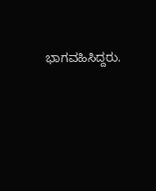ಭಾಗವಹಿಸಿದ್ದರು.